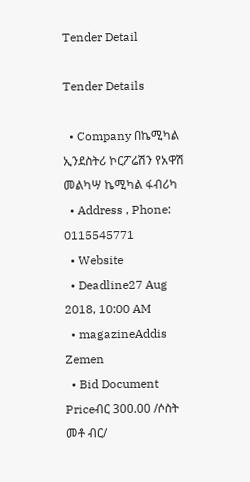Tender Detail

Tender Details

  • Company በኬሚካል ኢንደስትሪ ኮርፖሬሽን የአዋሽ መልካሣ ኬሚካል ፋብሪካ
  • Address , Phone: 0115545771
  • Website
  • Deadline27 Aug 2018, 10:00 AM
  • magazineAddis Zemen
  • Bid Document Priceብር 300.00 /ሶስት መቶ ብር/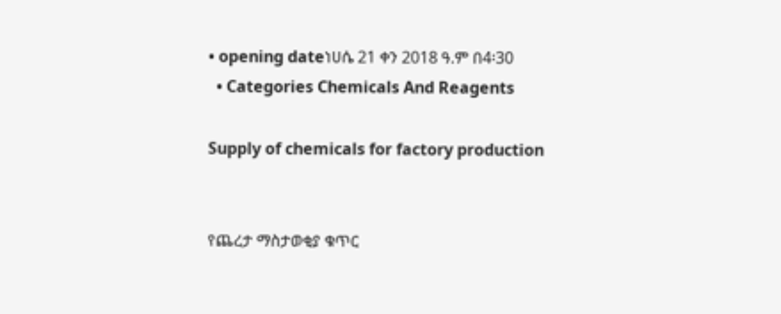• opening dateነሀሴ 21 ቀን 2018 ዓ.ም በ4፡30
  • Categories Chemicals And Reagents

Supply of chemicals for factory production


የጨረታ ማስታወቂያ ቁጥር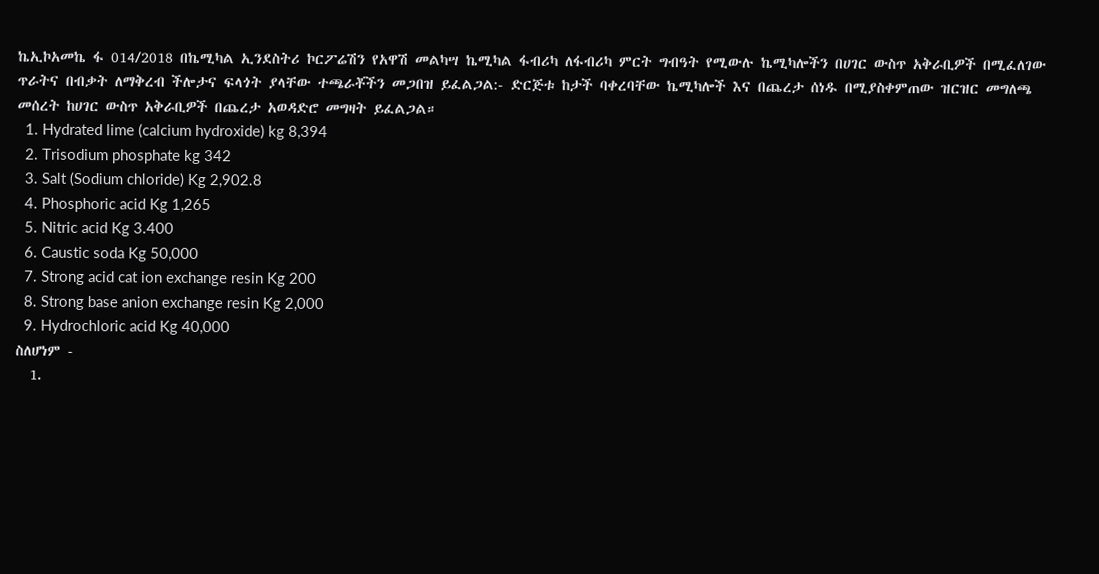ኬኢኮአመኬ ፋ 014/2018 በኬሚካል ኢንደስትሪ ኮርፖሬሽን የአዋሽ መልካሣ ኬሚካል ፋብሪካ ለፋብሪካ ምርት ግብዓት የሚውሉ ኬሚካሎችን በሀገር ውስጥ አቅራቢዎች በሚፈለገው ጥራትና በብቃት ለማቅረብ ችሎታና ፍላጎት ያላቸው ተጫራቾችን መጋበዝ ይፈልጋል:- ድርጅቱ ከታች ባቀረባቸው ኬሚካሎች እና በጨረታ ሰነዱ በሚያስቀምጠው ዝርዝር መግለጫ መሰረት ከሀገር ውስጥ አቅራቢዎች በጨረታ አወዳድሮ መግዛት ይፈልጋል።
  1. Hydrated lime (calcium hydroxide) kg 8,394
  2. Trisodium phosphate kg 342
  3. Salt (Sodium chloride) Kg 2,902.8
  4. Phosphoric acid Kg 1,265
  5. Nitric acid Kg 3.400
  6. Caustic soda Kg 50,000
  7. Strong acid cat ion exchange resin Kg 200
  8. Strong base anion exchange resin Kg 2,000
  9. Hydrochloric acid Kg 40,000
ስለሆነም -
  1.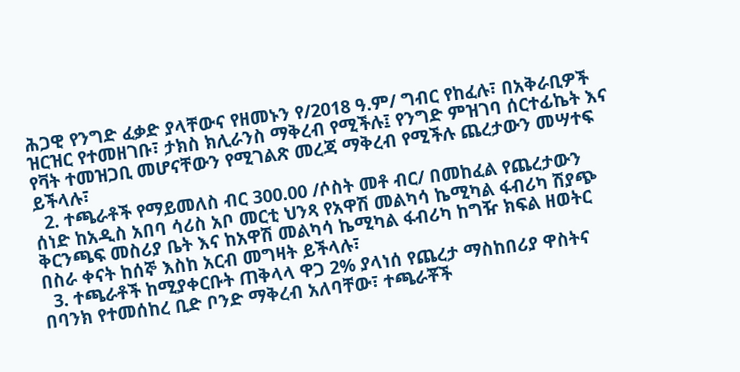ሕጋዊ የንግድ ፈቃድ ያላቸውና የዘመኑን የ/2018 ዓ.ም/ ግብር የከፈሉ፣ በአቅራቢዎች ዝርዝር የተመዘገቡ፣ ታክስ ክሊራንስ ማቅረብ የሚችሉ፤ የንግድ ምዝገባ ሰርተፊኬት እና የቫት ተመዝጋቢ መሆናቸውን የሚገልጽ መረጃ ማቅረብ የሚችሉ ጨረታውን መሣተፍ ይችላሉ፣
  2. ተጫራቶች የማይመለስ ብር 300.00 /ሶስት መቶ ብር/ በመከፈል የጨረታውን ሰነድ ከአዲስ አበባ ሳሪስ አቦ መርቲ ህንጻ የአዋሽ መልካሳ ኬሚካል ፋብሪካ ሽያጭ ቅርንጫፍ መስሪያ ቤት እና ከአዋሽ መልካሳ ኬሚካል ፋብሪካ ከግዥ ክፍል ዘወትር በስራ ቀናት ከሰኞ እስከ አርብ መግዛት ይችላሉ፣
  3. ተጫራቶች ከሚያቀርቡት ጠቅላላ ዋጋ 2% ያላነሰ የጨረታ ማስከበሪያ ዋስትና በባንክ የተመሰከረ ቢድ ቦንድ ማቅረብ አለባቸው፣ ተጫራቾች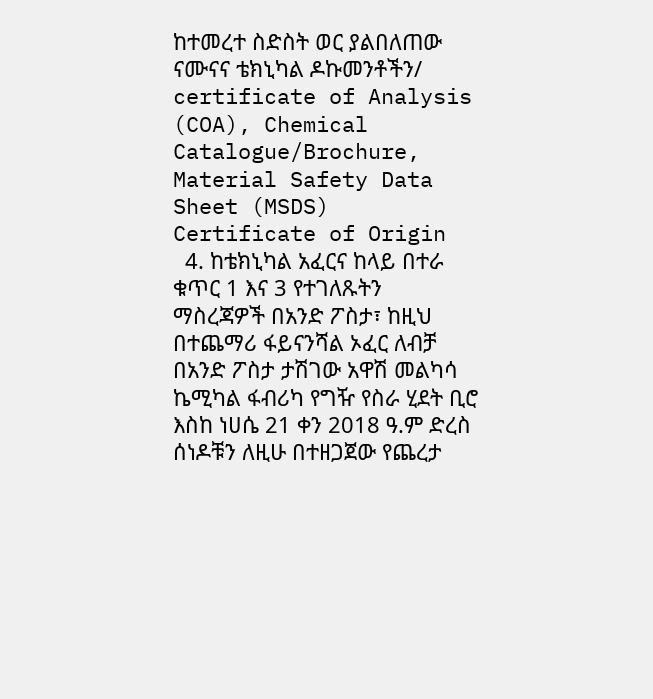ከተመረተ ስድስት ወር ያልበለጠው ናሙናና ቴክኒካል ዶኩመንቶችን/ certificate of Analysis (COA), Chemical Catalogue/Brochure, Material Safety Data Sheet (MSDS) Certificate of Origin
  4. ከቴክኒካል አፈርና ከላይ በተራ ቁጥር 1 እና 3 የተገለጹትን ማስረጃዎች በአንድ ፖስታ፣ ከዚህ በተጨማሪ ፋይናንሻል ኦፈር ለብቻ በአንድ ፖስታ ታሽገው አዋሽ መልካሳ ኬሚካል ፋብሪካ የግዥ የስራ ሂደት ቢሮ እስከ ነሀሴ 21 ቀን 2018 ዓ.ም ድረስ ሰነዶቹን ለዚሁ በተዘጋጀው የጨረታ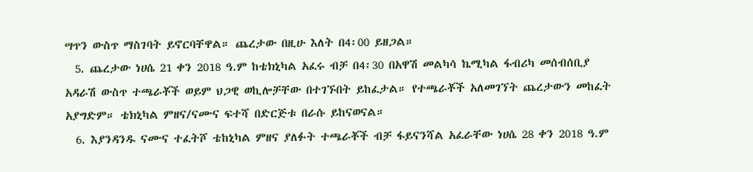ሣጥን ውስጥ ማስገባት ይኖርባቸዋል። ጨረታው በዚሁ እለት በ4፡00 ይዘጋል።
  5. ጨረታው ነሀሴ 21 ቀን 2018 ዓ.ም ከቴክኒካል አፈሩ ብቻ በ4፡30 በአዋሽ መልካሳ ኬሚካል ፋብሪካ መሰብሰቢያ አዳራሽ ውስጥ ተጫራቾች ወይም ህጋዊ ወኪሎቻቸው በተገኙበት ይከፈታል። የተጫራቾች አለመገኘት ጨረታውን መከፈት አያግድም። ቴክኒካል ምዘና/ናሙና ፍተሻ በድርጅቱ በራሱ ይከናወናል።
  6. እያንዳንዱ ናሙና ተፈትሾ ቴከኒካል ምዘና ያለፉት ተጫራቾች ብቻ ፋይናንሻል አፈራቸው ነሀሴ 28 ቀን 2018 ዓ.ም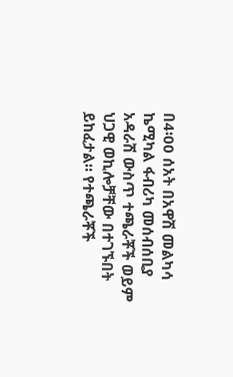በ4፡00 ሰአት በአዋሽ መልካሳ ኬሚካል ፋብሪካ መሰብሰቢያ አዳራሽ ውስጥ ተጫራቾች ወይም ህጋዊ ወኪሎቻቸው በተገኙበት ይከፈታል። የተጫራቾች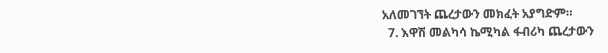አለመገኘት ጨረታውን መክፈት አያግድም።
  7. እዋሽ መልካሳ ኬሚካል ፋብሪካ ጨረታውን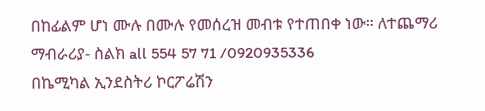በከፊልም ሆነ ሙሉ በሙሉ የመሰረዝ መብቱ የተጠበቀ ነው። ለተጨማሪ ማብራሪያ- ስልክ all 554 57 71 /0920935336
በኬሚካል ኢንደስትሪ ኮርፖሬሽን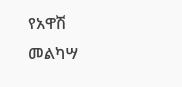የአዋሽ መልካሣ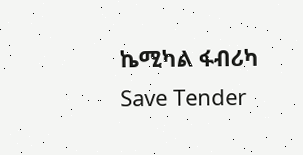ኬሚካል ፋብሪካ
Save Tender